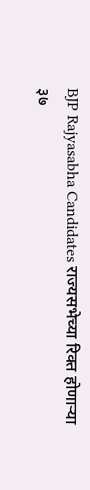BJP Rajyasabha Candidates राज्यसभेच्या रिक्त होणाऱ्या ३७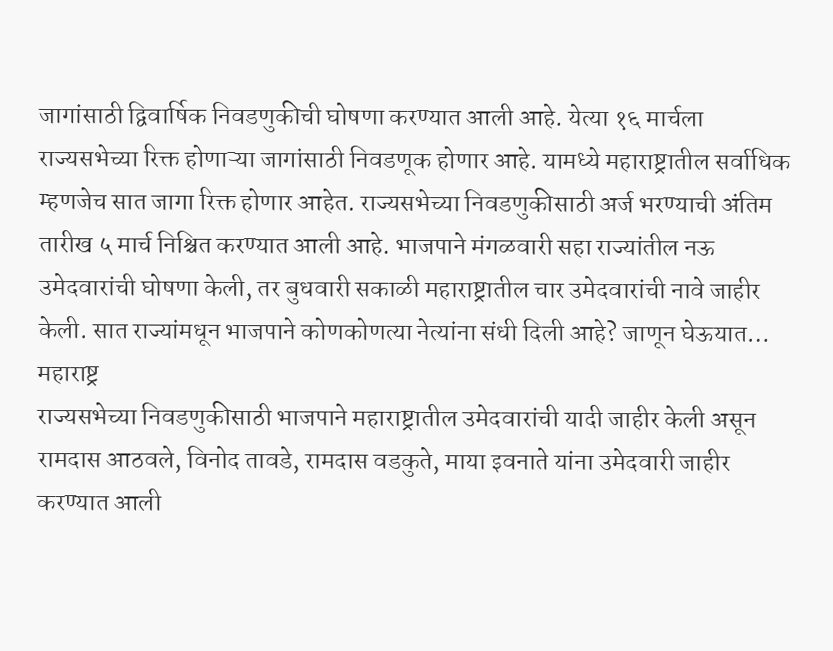जागांसाठी द्विवार्षिक निवडणुकीची घोषणा करण्यात आली आहे. येत्या १६ मार्चला राज्यसभेच्या रिक्त होणाऱ्या जागांसाठी निवडणूक होणार आहे. यामध्ये महाराष्ट्रातील सर्वाधिक म्हणजेच सात जागा रिक्त होणार आहेत. राज्यसभेच्या निवडणुकीसाठी अर्ज भरण्याची अंतिम तारीख ५ मार्च निश्चित करण्यात आली आहे. भाजपाने मंगळवारी सहा राज्यांतील नऊ उमेदवारांची घोषणा केली, तर बुधवारी सकाळी महाराष्ट्रातील चार उमेदवारांची नावे जाहीर केली. सात राज्यांमधून भाजपाने कोणकोणत्या नेत्यांना संधी दिली आहे? जाणून घेऊयात…
महाराष्ट्र
राज्यसभेच्या निवडणुकीसाठी भाजपाने महाराष्ट्रातील उमेदवारांची यादी जाहीर केली असून रामदास आठवले, विनोद तावडे, रामदास वडकुते, माया इवनाते यांना उमेदवारी जाहीर करण्यात आली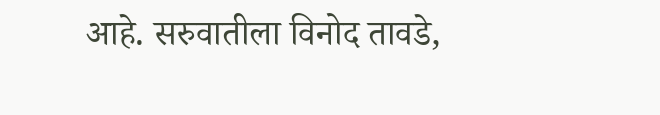आहे. सरुवातीला विनोद तावडे,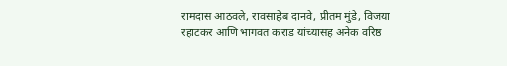रामदास आठवले, रावसाहेब दानवे, प्रीतम मुंडे, विजया रहाटकर आणि भागवत कराड यांच्यासह अनेक वरिष्ठ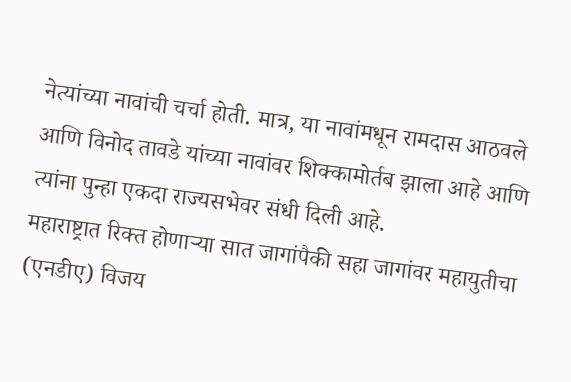नेत्यांच्या नावांची चर्चा होती. मात्र, या नावांमधून रामदास आठवले आणि विनोद तावडे यांच्या नावांवर शिक्कामोर्तब झाला आहे आणि त्यांना पुन्हा एकदा राज्यसभेवर संधी दिली आहे.
महाराष्ट्रात रिक्त होणाऱ्या सात जागांपैकी सहा जागांवर महायुतीचा (एनडीए) विजय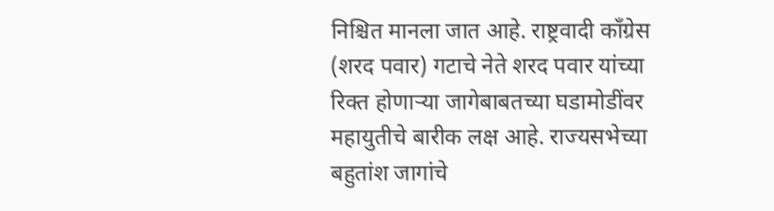निश्चित मानला जात आहे. राष्ट्रवादी काँग्रेस (शरद पवार) गटाचे नेते शरद पवार यांच्या रिक्त होणाऱ्या जागेबाबतच्या घडामोडींवर महायुतीचे बारीक लक्ष आहे. राज्यसभेच्या बहुतांश जागांचे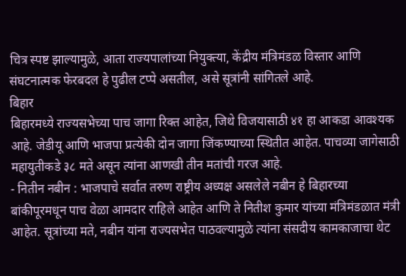चित्र स्पष्ट झाल्यामुळे, आता राज्यपालांच्या नियुक्त्या, केंद्रीय मंत्रिमंडळ विस्तार आणि संघटनात्मक फेरबदल हे पुढील टप्पे असतील, असे सूत्रांनी सांगितले आहे.
बिहार
बिहारमध्ये राज्यसभेच्या पाच जागा रिक्त आहेत, जिथे विजयासाठी ४१ हा आकडा आवश्यक आहे. जेडीयू आणि भाजपा प्रत्येकी दोन जागा जिंकण्याच्या स्थितीत आहेत. पाचव्या जागेसाठी महायुतीकडे ३८ मते असून त्यांना आणखी तीन मतांची गरज आहे.
- नितीन नबीन : भाजपाचे सर्वात तरुण राष्ट्रीय अध्यक्ष असलेले नबीन हे बिहारच्या बांकीपूरमधून पाच वेळा आमदार राहिले आहेत आणि ते नितीश कुमार यांच्या मंत्रिमंडळात मंत्री आहेत. सूत्रांच्या मते, नबीन यांना राज्यसभेत पाठवल्यामुळे त्यांना संसदीय कामकाजाचा थेट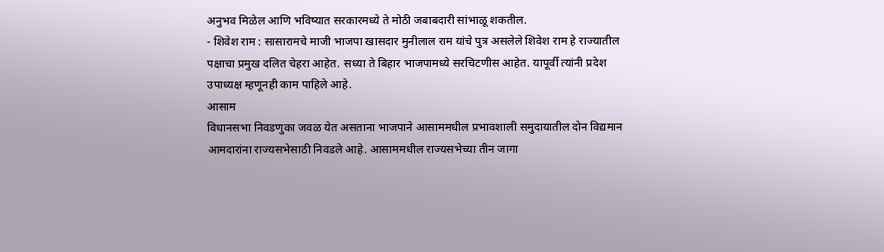अनुभव मिळेल आणि भविष्यात सरकारमध्ये ते मोठी जबाबदारी सांभाळू शकतील.
- शिवेश राम : सासारामचे माजी भाजपा खासदार मुनीलाल राम यांचे पुत्र असलेले शिवेश राम हे राज्यातील पक्षाचा प्रमुख दलित चेहरा आहेत. सध्या ते बिहार भाजपामध्ये सरचिटणीस आहेत. यापूर्वी त्यांनी प्रदेश उपाध्यक्ष म्हणूनही काम पाहिले आहे.
आसाम
विधानसभा निवडणुका जवळ येत असताना भाजपाने आसाममधील प्रभावशाली समुदायातील दोन विद्यमान आमदारांना राज्यसभेसाठी निवडले आहे. आसाममधील राज्यसभेच्या तीन जागा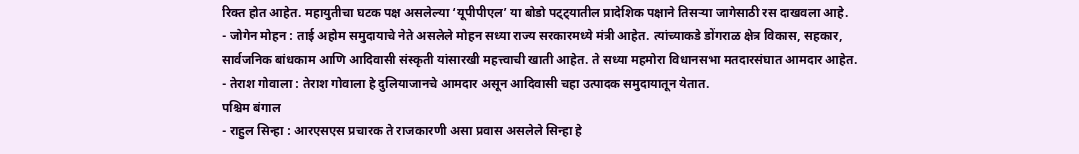रिक्त होत आहेत. महायुतीचा घटक पक्ष असलेल्या ‘यूपीपीएल’ या बोडो पट्ट्यातील प्रादेशिक पक्षाने तिसऱ्या जागेसाठी रस दाखवला आहे.
- जोगेन मोहन : ताई अहोम समुदायाचे नेते असलेले मोहन सध्या राज्य सरकारमध्ये मंत्री आहेत. त्यांच्याकडे डोंगराळ क्षेत्र विकास, सहकार, सार्वजनिक बांधकाम आणि आदिवासी संस्कृती यांसारखी महत्त्वाची खाती आहेत. ते सध्या महमोरा विधानसभा मतदारसंघात आमदार आहेत.
- तेराश गोवाला : तेराश गोवाला हे दुलियाजानचे आमदार असून आदिवासी चहा उत्पादक समुदायातून येतात.
पश्चिम बंगाल
- राहुल सिन्हा : आरएसएस प्रचारक ते राजकारणी असा प्रवास असलेले सिन्हा हे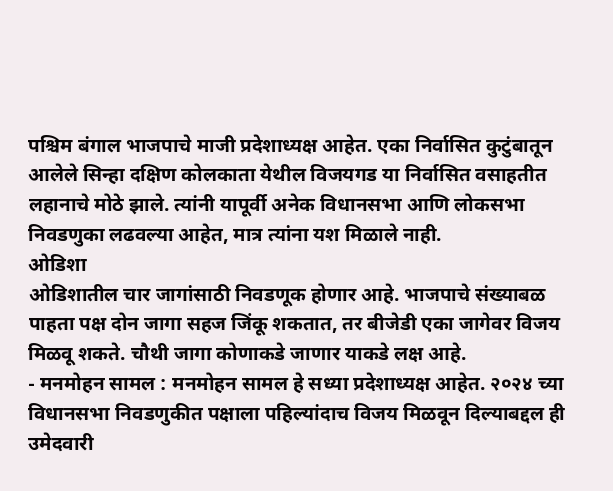पश्चिम बंगाल भाजपाचे माजी प्रदेशाध्यक्ष आहेत. एका निर्वासित कुटुंबातून आलेले सिन्हा दक्षिण कोलकाता येथील विजयगड या निर्वासित वसाहतीत लहानाचे मोठे झाले. त्यांनी यापूर्वी अनेक विधानसभा आणि लोकसभा निवडणुका लढवल्या आहेत, मात्र त्यांना यश मिळाले नाही.
ओडिशा
ओडिशातील चार जागांसाठी निवडणूक होणार आहे. भाजपाचे संख्याबळ पाहता पक्ष दोन जागा सहज जिंकू शकतात, तर बीजेडी एका जागेवर विजय मिळवू शकते. चौथी जागा कोणाकडे जाणार याकडे लक्ष आहे.
- मनमोहन सामल : मनमोहन सामल हे सध्या प्रदेशाध्यक्ष आहेत. २०२४ च्या विधानसभा निवडणुकीत पक्षाला पहिल्यांदाच विजय मिळवून दिल्याबद्दल ही उमेदवारी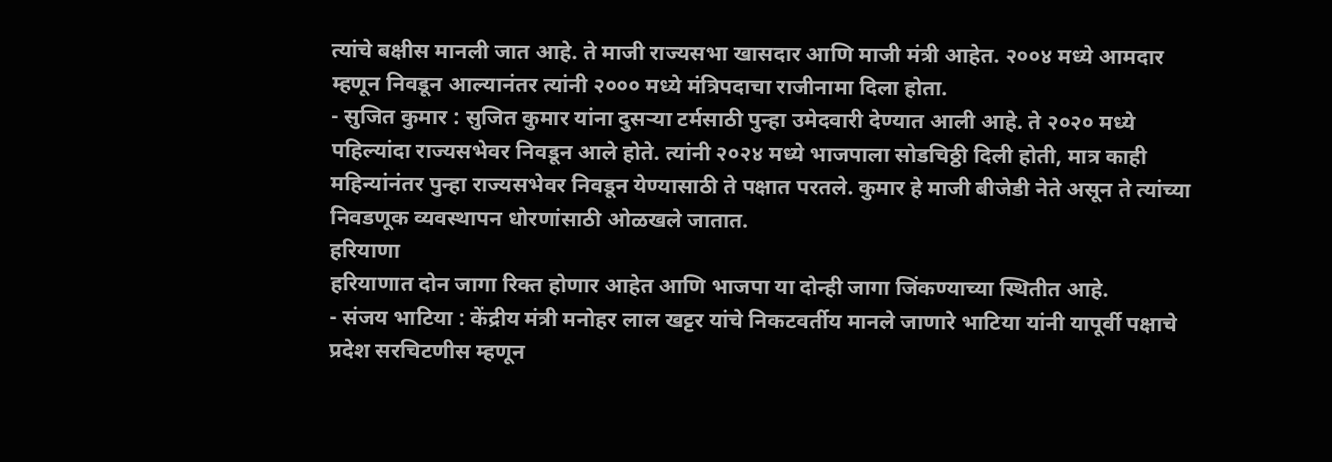त्यांचे बक्षीस मानली जात आहे. ते माजी राज्यसभा खासदार आणि माजी मंत्री आहेत. २००४ मध्ये आमदार म्हणून निवडून आल्यानंतर त्यांनी २००० मध्ये मंत्रिपदाचा राजीनामा दिला होता.
- सुजित कुमार : सुजित कुमार यांना दुसऱ्या टर्मसाठी पुन्हा उमेदवारी देण्यात आली आहे. ते २०२० मध्ये पहिल्यांदा राज्यसभेवर निवडून आले होते. त्यांनी २०२४ मध्ये भाजपाला सोडचिठ्ठी दिली होती, मात्र काही महिन्यांनंतर पुन्हा राज्यसभेवर निवडून येण्यासाठी ते पक्षात परतले. कुमार हे माजी बीजेडी नेते असून ते त्यांच्या निवडणूक व्यवस्थापन धोरणांसाठी ओळखले जातात.
हरियाणा
हरियाणात दोन जागा रिक्त होणार आहेत आणि भाजपा या दोन्ही जागा जिंकण्याच्या स्थितीत आहे.
- संजय भाटिया : केंद्रीय मंत्री मनोहर लाल खट्टर यांचे निकटवर्तीय मानले जाणारे भाटिया यांनी यापूर्वी पक्षाचे प्रदेश सरचिटणीस म्हणून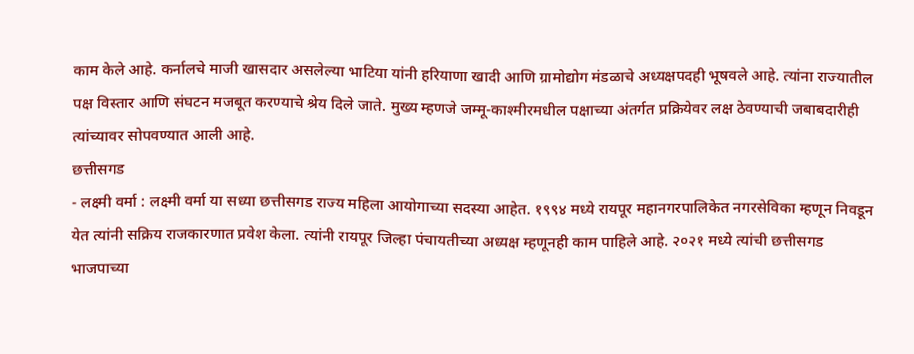काम केले आहे. कर्नालचे माजी खासदार असलेल्या भाटिया यांनी हरियाणा खादी आणि ग्रामोद्योग मंडळाचे अध्यक्षपदही भूषवले आहे. त्यांना राज्यातील पक्ष विस्तार आणि संघटन मजबूत करण्याचे श्रेय दिले जाते. मुख्य म्हणजे जम्मू-काश्मीरमधील पक्षाच्या अंतर्गत प्रक्रियेवर लक्ष ठेवण्याची जबाबदारीही त्यांच्यावर सोपवण्यात आली आहे.
छत्तीसगड
- लक्ष्मी वर्मा : लक्ष्मी वर्मा या सध्या छत्तीसगड राज्य महिला आयोगाच्या सदस्या आहेत. १९९४ मध्ये रायपूर महानगरपालिकेत नगरसेविका म्हणून निवडून येत त्यांनी सक्रिय राजकारणात प्रवेश केला. त्यांनी रायपूर जिल्हा पंचायतीच्या अध्यक्ष म्हणूनही काम पाहिले आहे. २०२१ मध्ये त्यांची छत्तीसगड भाजपाच्या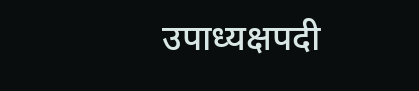उपाध्यक्षपदी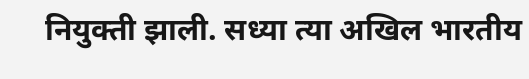नियुक्ती झाली. सध्या त्या अखिल भारतीय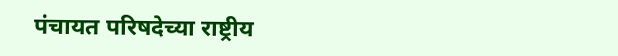पंचायत परिषदेच्या राष्ट्रीय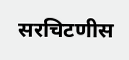सरचिटणीस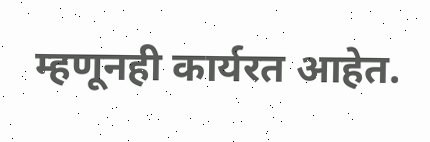म्हणूनही कार्यरत आहेत.